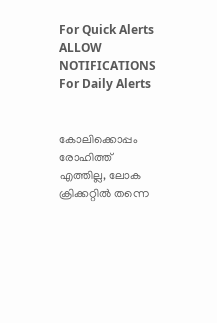For Quick Alerts
ALLOW NOTIFICATIONS
For Daily Alerts


കോലിക്കൊപ്പം രോഹിത്ത് എത്തില്ല, ലോക ക്രിക്കറ്റില്‍ തന്നെ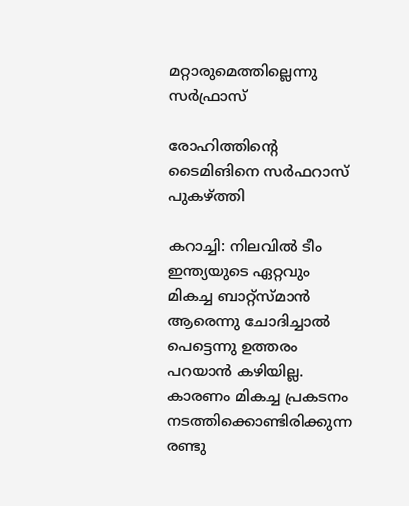മറ്റാരുമെത്തില്ലെന്നു സര്‍ഫ്രാസ്

രോഹിത്തിന്റെ ടൈമിങിനെ സര്‍ഫറാസ് പുകഴ്ത്തി

കറാച്ചി: നിലവില്‍ ടീം ഇന്ത്യയുടെ ഏറ്റവും മികച്ച ബാറ്റ്‌സ്മാന്‍ ആരെന്നു ചോദിച്ചാല്‍ പെട്ടെന്നു ഉത്തരം പറയാന്‍ കഴിയില്ല. കാരണം മികച്ച പ്രകടനം നടത്തിക്കൊണ്ടിരിക്കുന്ന രണ്ടു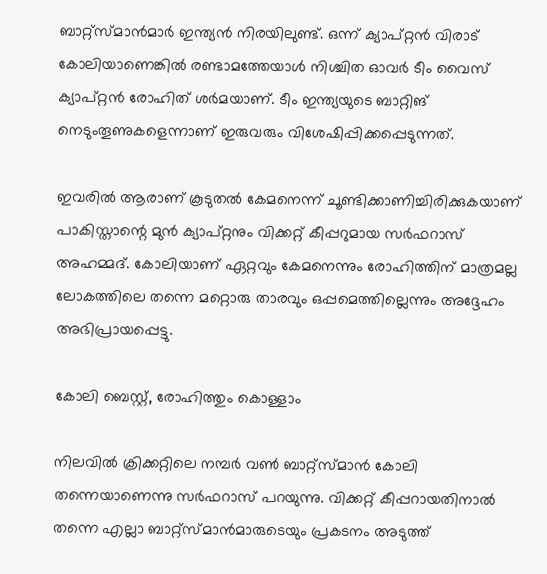ബാറ്റ്‌സ്മാന്‍മാര്‍ ഇന്ത്യന്‍ നിരയിലുണ്ട്. ഒന്ന് ക്യാപ്റ്റന്‍ വിരാട് കോലിയാണെങ്കില്‍ രണ്ടാമത്തേയാള്‍ നിശ്ചിത ഓവര്‍ ടീം വൈസ് ക്യാപ്റ്റന്‍ രോഹിത് ശര്‍മയാണ്. ടീം ഇന്ത്യയുടെ ബാറ്റിങ് നെടുംതൂണുകളെന്നാണ് ഇരുവരും വിശേഷിപ്പിക്കപ്പെടുന്നത്.

ഇവരില്‍ ആരാണ് കൂടുതല്‍ കേമനെന്ന് ചൂണ്ടിക്കാണിച്ചിരിക്കുകയാണ് പാകിസ്താന്റെ മുന്‍ ക്യാപ്റ്റനും വിക്കറ്റ് കീപ്പറുമായ സര്‍ഫറാസ് അഹമ്മദ്. കോലിയാണ് ഏറ്റവും കേമനെന്നും രോഹിത്തിന് മാത്രമല്ല ലോകത്തിലെ തന്നെ മറ്റൊരു താരവും ഒപ്പമെത്തില്ലെന്നും അദ്ദേഹം അഭിപ്രായപ്പെട്ടു.

കോലി ബെസ്റ്റ്, രോഹിത്തും കൊള്ളാം

നിലവില്‍ ക്രിക്കറ്റിലെ നമ്പര്‍ വണ്‍ ബാറ്റ്‌സ്മാന്‍ കോലി തന്നെയാണെന്നു സര്‍ഫറാസ് പറയുന്നു. വിക്കറ്റ് കീപ്പറായതിനാല്‍ തന്നെ എല്ലാ ബാറ്റ്‌സ്മാന്‍മാരുടെയും പ്രകടനം അടുത്ത്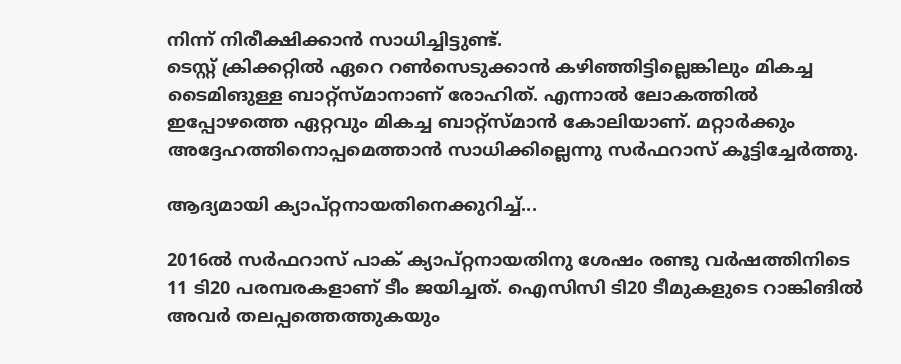നിന്ന് നിരീക്ഷിക്കാന്‍ സാധിച്ചിട്ടുണ്ട്.
ടെസ്റ്റ് ക്രിക്കറ്റില്‍ ഏറെ റണ്‍സെടുക്കാന്‍ കഴിഞ്ഞിട്ടില്ലെങ്കിലും മികച്ച ടൈമിങുള്ള ബാറ്റ്‌സ്മാനാണ് രോഹിത്. എന്നാല്‍ ലോകത്തില്‍ ഇപ്പോഴത്തെ ഏറ്റവും മികച്ച ബാറ്റ്‌സ്മാന്‍ കോലിയാണ്. മറ്റാര്‍ക്കും അദ്ദേഹത്തിനൊപ്പമെത്താന്‍ സാധിക്കില്ലെന്നു സര്‍ഫറാസ് കൂട്ടിച്ചേര്‍ത്തു.

ആദ്യമായി ക്യാപ്റ്റനായതിനെക്കുറിച്ച്...

2016ല്‍ സര്‍ഫറാസ് പാക് ക്യാപ്റ്റനായതിനു ശേഷം രണ്ടു വര്‍ഷത്തിനിടെ 11 ടി20 പരമ്പരകളാണ് ടീം ജയിച്ചത്. ഐസിസി ടി20 ടീമുകളുടെ റാങ്കിങില്‍ അവര്‍ തലപ്പത്തെത്തുകയും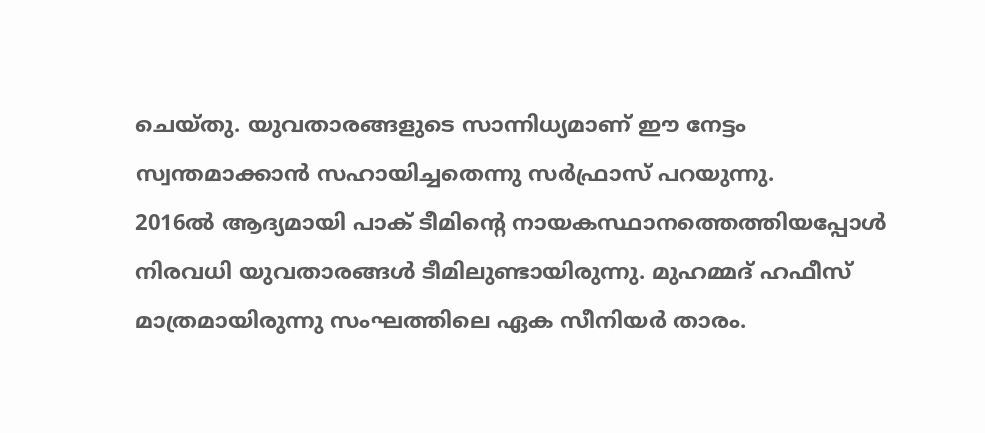ചെയ്തു. യുവതാരങ്ങളുടെ സാന്നിധ്യമാണ് ഈ നേട്ടം സ്വന്തമാക്കാന്‍ സഹായിച്ചതെന്നു സര്‍ഫ്രാസ് പറയുന്നു.
2016ല്‍ ആദ്യമായി പാക് ടീമിന്റെ നായകസ്ഥാനത്തെത്തിയപ്പോള്‍ നിരവധി യുവതാരങ്ങള്‍ ടീമിലുണ്ടായിരുന്നു. മുഹമ്മദ് ഹഫീസ് മാത്രമായിരുന്നു സംഘത്തിലെ ഏക സീനിയര്‍ താരം.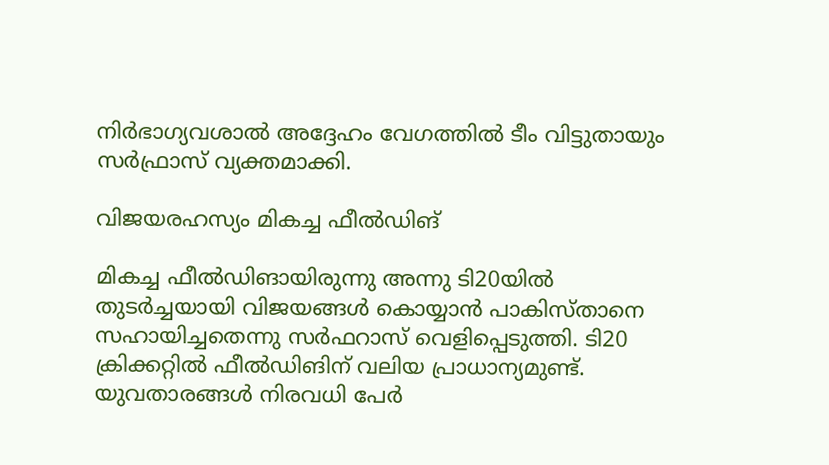നിര്‍ഭാഗ്യവശാല്‍ അദ്ദേഹം വേഗത്തില്‍ ടീം വിട്ടുതായും സര്‍ഫ്രാസ് വ്യക്തമാക്കി.

വിജയരഹസ്യം മികച്ച ഫീല്‍ഡിങ്

മികച്ച ഫീല്‍ഡിങായിരുന്നു അന്നു ടി20യില്‍ തുടര്‍ച്ചയായി വിജയങ്ങള്‍ കൊയ്യാന്‍ പാകിസ്താനെ സഹായിച്ചതെന്നു സര്‍ഫറാസ് വെളിപ്പെടുത്തി. ടി20 ക്രിക്കറ്റില്‍ ഫീല്‍ഡിങിന് വലിയ പ്രാധാന്യമുണ്ട്. യുവതാരങ്ങള്‍ നിരവധി പേര്‍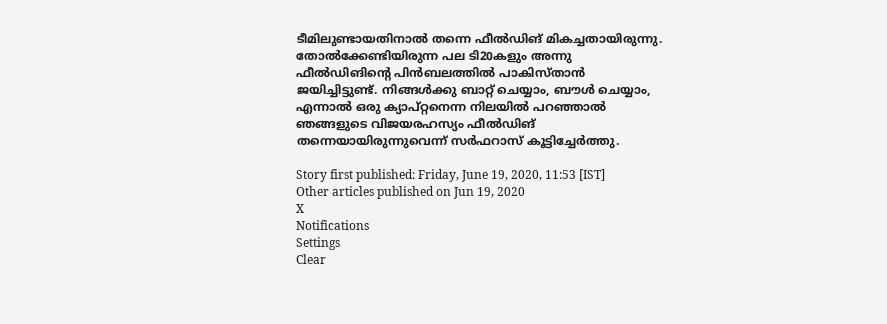ടീമിലുണ്ടായതിനാല്‍ തന്നെ ഫീല്‍ഡിങ് മികച്ചതായിരുന്നു.
തോല്‍ക്കേണ്ടിയിരുന്ന പല ടി20കളും അന്നു ഫീല്‍ഡിങിന്റെ പിന്‍ബലത്തില്‍ പാകിസ്താന്‍ ജയിച്ചിട്ടുണ്ട്. നിങ്ങള്‍ക്കു ബാറ്റ് ചെയ്യാം, ബൗള്‍ ചെയ്യാം, എന്നാല്‍ ഒരു ക്യാപ്റ്റനെന്ന നിലയില്‍ പറഞ്ഞാല്‍ ഞങ്ങളുടെ വിജയരഹസ്യം ഫീല്‍ഡിങ് തന്നെയായിരുന്നുവെന്ന് സര്‍ഫറാസ് കൂട്ടിച്ചേര്‍ത്തു.

Story first published: Friday, June 19, 2020, 11:53 [IST]
Other articles published on Jun 19, 2020
X
Notifications
Settings
Clear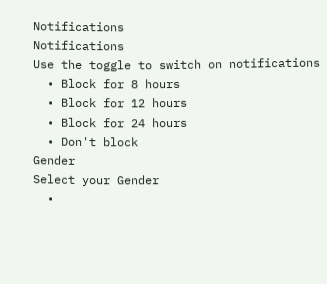Notifications
Notifications
Use the toggle to switch on notifications
  • Block for 8 hours
  • Block for 12 hours
  • Block for 24 hours
  • Don't block
Gender
Select your Gender
  •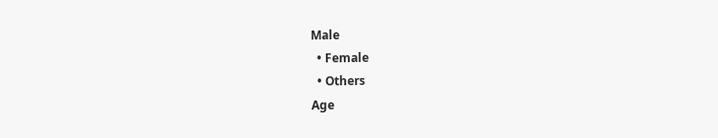Male
  • Female
  • Others
Age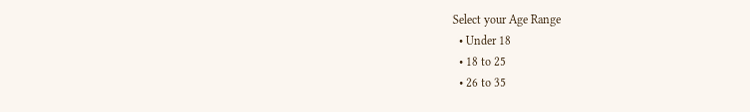Select your Age Range
  • Under 18
  • 18 to 25
  • 26 to 35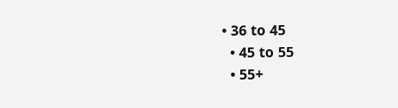• 36 to 45
  • 45 to 55
  • 55+